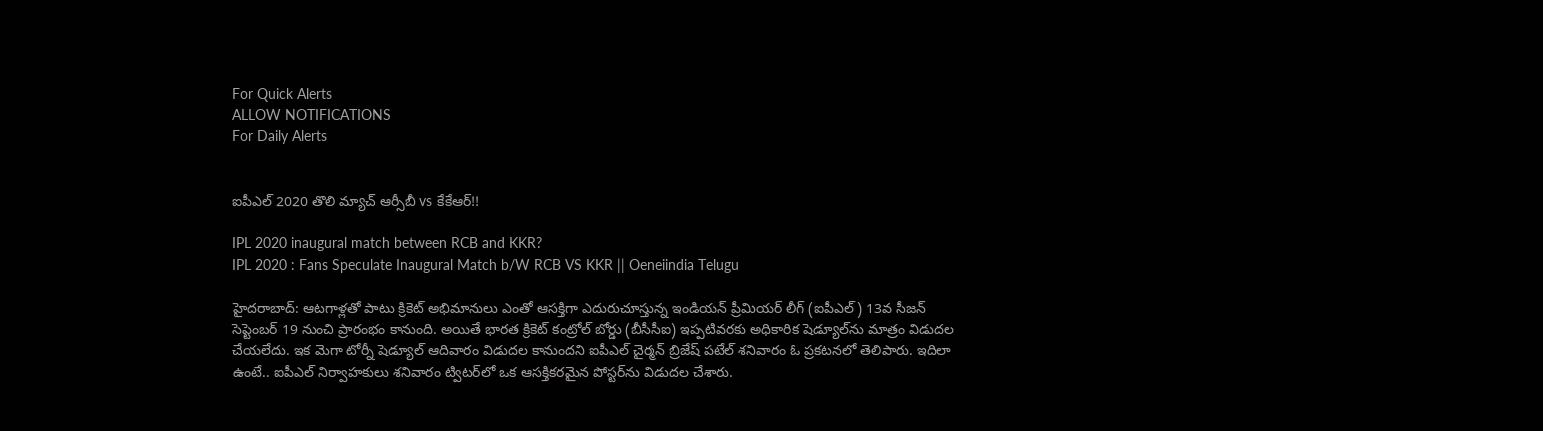For Quick Alerts
ALLOW NOTIFICATIONS
For Daily Alerts


ఐపీఎల్ 2020 తొలి మ్యాచ్‌ ఆర్సీబీ vs కేకేఆర్‌!!

IPL 2020 inaugural match between RCB and KKR?
IPL 2020 : Fans Speculate Inaugural Match b/W RCB VS KKR || Oeneiindia Telugu

హైదరాబాద్: ఆటగాళ్లతో పాటు క్రికెట్‌ అభిమానులు ఎంతో ఆసక్తిగా ఎదురుచూస్తున్న ఇండియన్ ప్రీమియర్ లీగ్ (ఐపీఎల్‌) 13వ సీజన్ సెప్టెంబర్ 19 నుంచి ప్రారంభం కానుంది. అయితే భారత క్రికెట్ కంట్రోల్ బోర్డు (బీసీసీఐ) ఇప్పటివరకు అధికారిక షెడ్యూల్‌ను మాత్రం విడుదల చేయలేదు. ఇక మెగా టోర్నీ షెడ్యూల్‌ ఆదివారం విడుదల కానుందని ఐపీఎల్ చైర్మన్ బ్రిజేష్ పటేల్ శనివారం ఓ ప్రకటనలో తెలిపారు. ఇదిలా ఉంటే.. ఐపీఎల్‌ నిర్వాహకులు శనివారం ట్విటర్‌లో ఒక ఆసక్తికరమైన పోస్టర్‌ను‌ విడుదల చేశారు.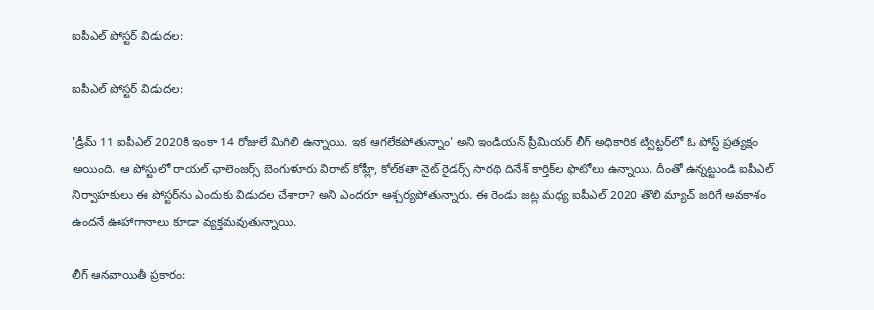ఐపీఎల్‌ పోస్టర్‌ విడుదల:

ఐపీఎల్‌ పోస్టర్‌ విడుదల:

'డ్రీమ్‌ 11 ఐపీఎల్ 2020కి ఇంకా 14 రోజులే మిగిలి ఉన్నాయి. ఇక ఆగలేకపోతున్నాం' అని ఇండియన్ ప్రీమియర్ లీగ్ అధికారిక ట్విట్టర్‌లో ఓ పోస్ట్ ప్రత్యక్షం అయింది. ఆ పోస్టులో రాయల్‌ ఛాలెంజర్స్‌ బెంగుళూరు విరాట్‌ కోహ్లీ, కోల్‌కతా నైట్‌ రైడర్స్‌ సారథి దినేశ్‌ కార్తిక్‌ల ఫొటోలు ఉన్నాయి. దీంతో ఉన్నట్టుండి ఐపీఎల్‌ నిర్వాహకులు ఈ పోస్టర్‌ను ఎందుకు విడుదల చేశారా? అని ఎందరూ ఆశ్చర్యపోతున్నారు. ఈ రెండు జట్ల మధ్య ఐపీఎల్ 2020 తొలి మ్యాచ్‌ జరిగే అవకాశం ఉందనే ఊహాగానాలు కూడా వ్యక్తమవుతున్నాయి.

లీగ్ ఆనవాయితీ ప్రకారం: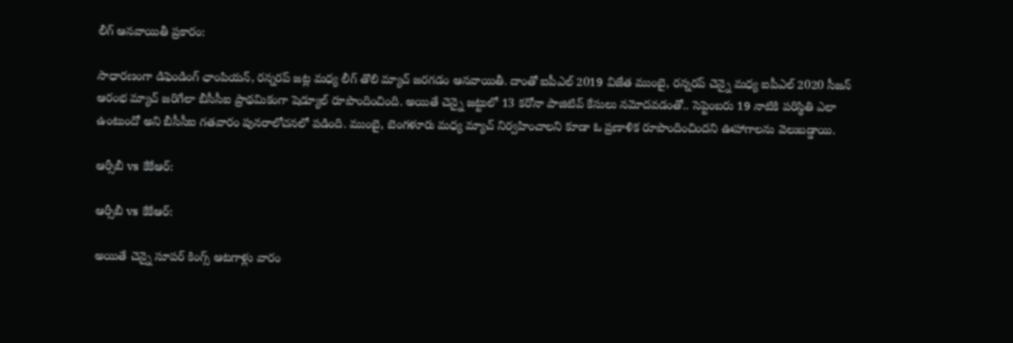లీగ్ ఆనవాయితీ ప్రకారం:

సాధారణంగా డిఫెండింగ్ ఛాంపియన్‌, రన్నరప్‌ జట్ల మధ్య లీగ్ తొలి మ్యాచ్ జరగడం ఆనవాయితీ. దాంతో ఐపీఎల్ 2019 విజేత ముంబై, రన్నరప్‌‌ చెన్నై మధ్య ఐపీఎల్ 2020 సీజన్ ఆరంభ మ్యాచ్ జరిగేలా బీసీసీఐ ప్రాథమికంగా షెడ్యూల్ రూపొందించింది. అయితే చెన్నై జట్టులో 13 కరోనా పాజిటివ్ కేసులు నమోదవడంతో.. సెప్టెంబరు 19 నాటికి పరిస్థితి ఎలా ఉంటుందో అని బీసీసీఐ గతవారం పునరాలోచనలో పడింది. ముంబై, బెంగళూరు మధ్య మ్యాచ్ నిర్వహించాలని కూడా ఓ ప్రణాళిక రూపొందించిందని ఊహాగాలను వెలుబడ్డాయి.

ఆర్సీబీ vs కేకేఆర్:

ఆర్సీబీ vs కేకేఆర్:

అయితే చెన్నై సూపర్ కింగ్స్ ఆటగాళ్లు వారం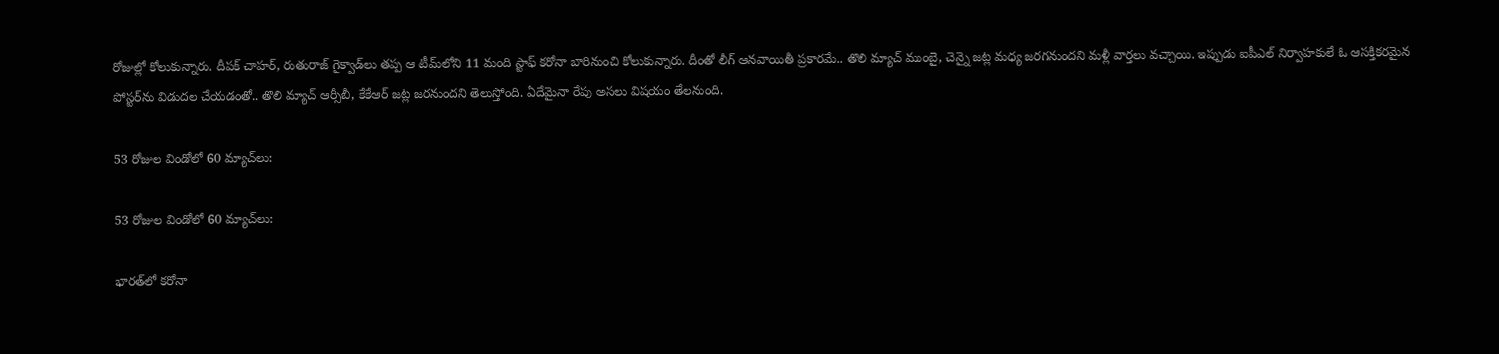రోజుల్లో కోలుకున్నారు. దీపక్‌ చాహర్‌, రుతురాజ్‌ గైక్వాడ్‌లు‌ తప్ప ఆ టీమ్‌లోని 11 మంది స్టాఫ్ కరోనా బారినుంచి కోలుకున్నారు. దీంతో లీగ్ ఆనవాయితీ ప్రకారమే.. తొలి మ్యాచ్ ముంబై, చెన్నై జట్ల మధ్య జరగనుందని మళ్లీ వార్తలు వచ్చాయి. ఇప్పుడు ఐపీఎల్‌ నిర్వాహకులే ఓ ఆసక్తికరమైన పోస్టర్‌ను‌ విడుదల చేయడంతో.. తొలి మ్యాచ్‌ ఆర్సీబీ, కేకేఆర్ జట్ల జరనుందని తెలుస్తోంది. ఏదేమైనా రేపు అసలు విషయం తేలనుంది.

53 రోజుల విండోలో 60 మ్యాచ్‌లు:

53 రోజుల విండోలో 60 మ్యాచ్‌లు:

భారత్‌లో కరోనా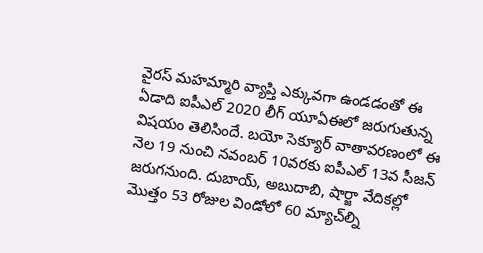వైరస్ మహమ్మారి వ్యాప్తి ఎక్కువగా ఉండడంతో ఈ ఏడాది ఐపీఎల్ 2020 లీగ్ యూఏఈలో జరుగుతున్న విషయం తెలిసిందే. బయో సెక్యూర్‌ వాతావరణంలో ఈ నెల 19 నుంచి నవంబర్‌ 10వరకు ఐపీఎల్‌ 13వ సీజన్‌ జరుగనుంది. దుబాయ్‌, అబుదాబి, షార్జా వేదికల్లో మొత్తం 53 రోజుల విండోలో 60 మ్యాచ్‌ల్ని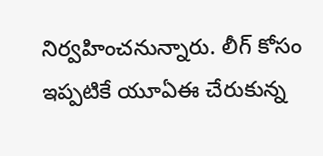నిర్వహించనున్నారు. లీగ్ కోసం ఇప్పటికే యూఏఈ చేరుకున్న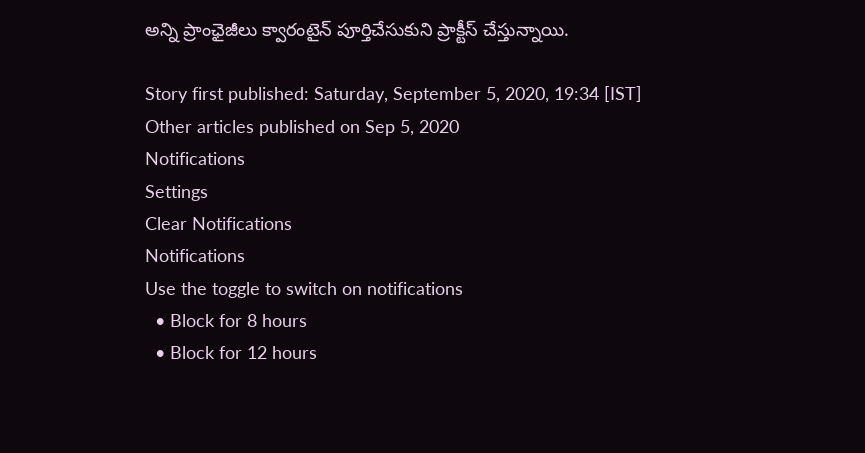అన్ని ప్రాంఛైజీలు క్వారంటైన్ పూర్తిచేసుకుని ప్రాక్టీస్ చేస్తున్నాయి.

Story first published: Saturday, September 5, 2020, 19:34 [IST]
Other articles published on Sep 5, 2020
Notifications
Settings
Clear Notifications
Notifications
Use the toggle to switch on notifications
  • Block for 8 hours
  • Block for 12 hours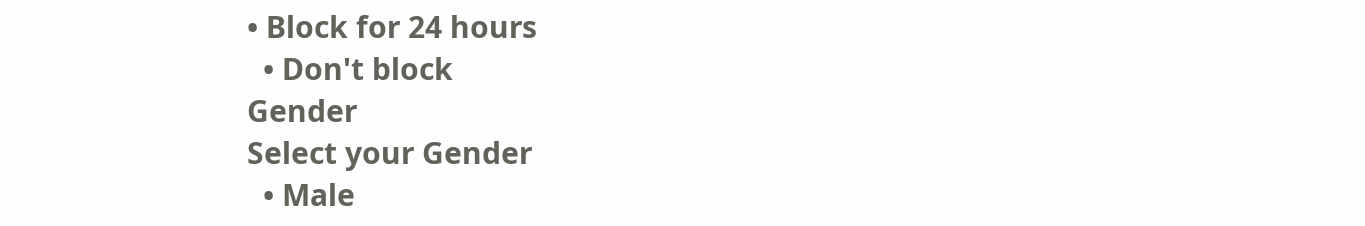• Block for 24 hours
  • Don't block
Gender
Select your Gender
  • Male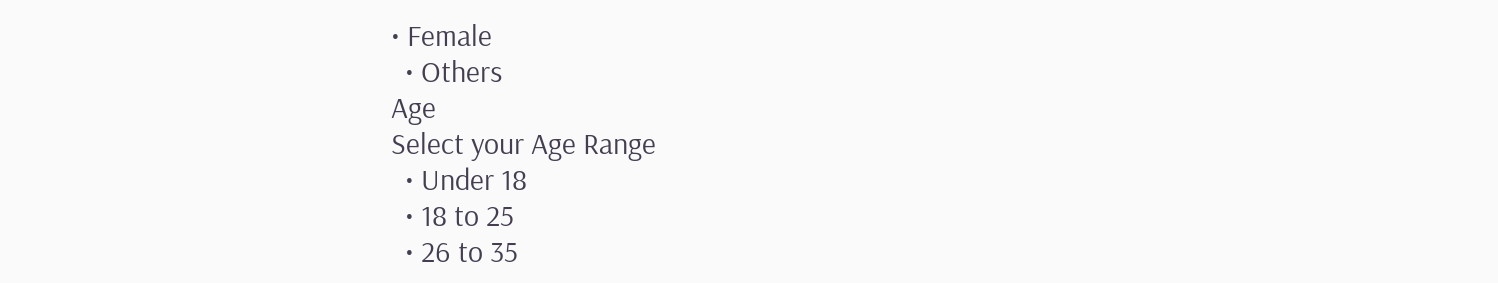• Female
  • Others
Age
Select your Age Range
  • Under 18
  • 18 to 25
  • 26 to 35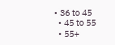• 36 to 45
  • 45 to 55
  • 55+